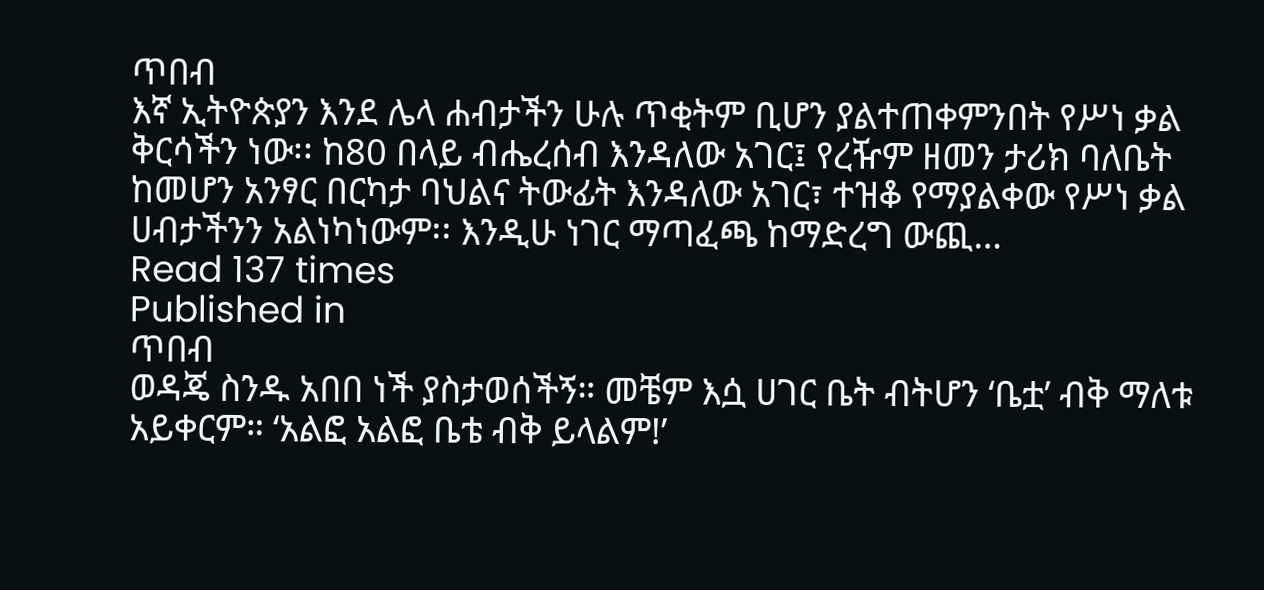ጥበብ
እኛ ኢትዮጵያን እንደ ሌላ ሐብታችን ሁሉ ጥቂትም ቢሆን ያልተጠቀምንበት የሥነ ቃል ቅርሳችን ነው፡፡ ከ80 በላይ ብሔረሰብ እንዳለው አገር፤ የረዥም ዘመን ታሪክ ባለቤት ከመሆን አንፃር በርካታ ባህልና ትውፊት እንዳለው አገር፣ ተዝቆ የማያልቀው የሥነ ቃል ሀብታችንን አልነካነውም፡፡ እንዲሁ ነገር ማጣፈጫ ከማድረግ ውጪ…
Read 137 times
Published in
ጥበብ
ወዳጄ ስንዱ አበበ ነች ያስታወሰችኝ። መቼም እሷ ሀገር ቤት ብትሆን ‘ቤቷ’ ብቅ ማለቱ አይቀርም። ‘አልፎ አልፎ ቤቴ ብቅ ይላልም!’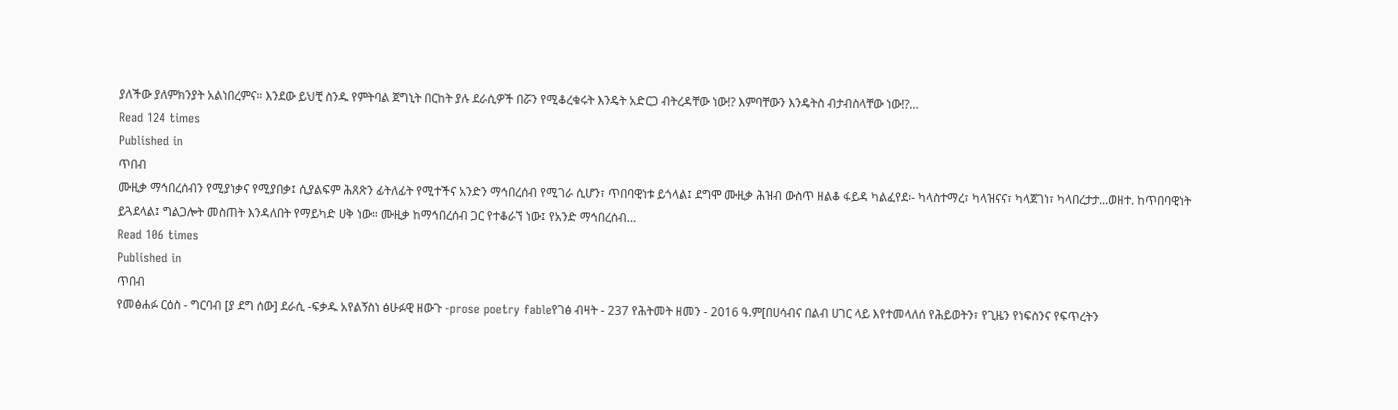ያለችው ያለምክንያት አልነበረምና። እንደው ይህቺ ስንዱ የምትባል ጀግኒት በርከት ያሉ ደራሲዎች በሯን የሚቆረቁሩት እንዴት አድርጋ ብትረዳቸው ነው!? እምባቸውን እንዴትስ ብታብስላቸው ነው!?…
Read 124 times
Published in
ጥበብ
ሙዚቃ ማኅበረሰብን የሚያነቃና የሚያበቃ፤ ሲያልፍም ሕጸጽን ፊትለፊት የሚተችና አንድን ማኅበረሰብ የሚገራ ሲሆን፣ ጥበባዊነቱ ይጎላል፤ ደግሞ ሙዚቃ ሕዝብ ውስጥ ዘልቆ ፋይዳ ካልፈየደ፡- ካላስተማረ፣ ካላዝናና፣ ካላጀገነ፣ ካላበረታታ...ወዘተ. ከጥበባዊነት ይጓደላል፤ ግልጋሎት መስጠት እንዳለበት የማይካድ ሀቅ ነው። ሙዚቃ ከማኅበረሰብ ጋር የተቆራኘ ነው፤ የአንድ ማኅበረሰብ…
Read 106 times
Published in
ጥበብ
የመፅሐፉ ርዕስ - ግርባብ [ያ ደግ ሰው] ደራሲ -ፍቃዱ አየልኝስነ ፅሁፉዊ ዘውጉ -prose poetry fableየገፅ ብዛት - 237 የሕትመት ዘመን - 2016 ዓ.ም[በሀሳብና በልብ ሀገር ላይ እየተመላለሰ የሕይወትን፣ የጊዜን የነፍስንና የፍጥረትን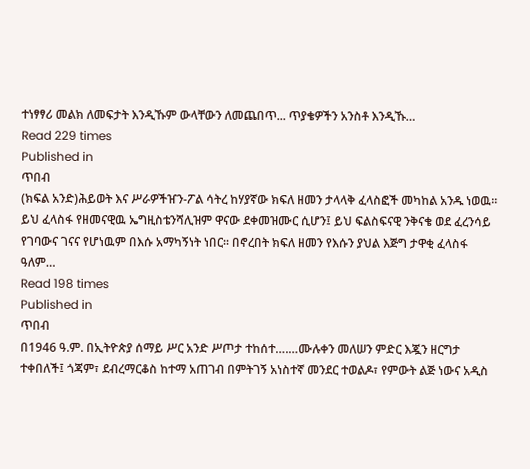ተነፃፃሪ መልክ ለመፍታት እንዲኹም ውላቸውን ለመጨበጥ... ጥያቄዎችን አንስቶ እንዲኹ…
Read 229 times
Published in
ጥበብ
(ክፍል አንድ)ሕይወት እና ሥራዎችዠን-ፖል ሳትረ ከሃያኛው ክፍለ ዘመን ታላላቅ ፈላስፎች መካከል አንዱ ነወዉ፡፡ ይህ ፈላስፋ የዘመናዊዉ ኤግዚስቴንሻሊዝም ዋናው ደቀመዝሙር ሲሆን፤ ይህ ፍልስፍናዊ ንቅናቄ ወደ ፈረንሳይ የገባውና ገናና የሆነዉም በእሱ አማካኝነት ነበር፡፡ በኖረበት ክፍለ ዘመን የእሱን ያህል እጅግ ታዋቂ ፈላስፋ ዓለም…
Read 198 times
Published in
ጥበብ
በ1946 ዓ.ም. በኢትዮጵያ ሰማይ ሥር አንድ ሥጦታ ተከሰተ….…ሙሉቀን መለሠን ምድር እጇን ዘርግታ ተቀበለች፤ ጎጃም፣ ደብረማርቆስ ከተማ አጠገብ በምትገኝ አነስተኛ መንደር ተወልዶ፣ የምውት ልጅ ነውና አዲስ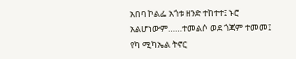አበባ ኮልፌ አጎቱ ዘንድ ተከተተ፤ ኑሮ አልሆነውም……ተመልሶ ወደ ጎጃም ተመመ፤ የካ ሚካኤል ትኖር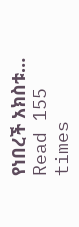የነበረች አክስቱ…
Read 155 times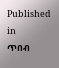Published in
ጥበብ